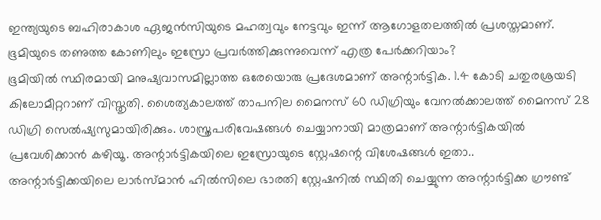ഇന്ത്യയുടെ ബഹിരാകാശ ഏജൻസിയുടെ മഹത്വവും നേട്ടവും ഇന്ന് ആഗോളതലത്തിൽ പ്രശസ്തമാണ്. ഭൂമിയുടെ തണുത്ത കോണിലും ഇസ്രോ പ്രവർത്തിക്കുന്നുവെന്ന് എത്ര പേർക്കറിയാം?
ഭൂമിയിൽ സ്ഥിരമായി മനുഷ്യവാസമില്ലാത്ത ഒരേയൊരു പ്രദേശമാണ് അന്റാർട്ടിക. 1.4 കോടി ചതുരശ്രയടി കിലോമീറ്ററാണ് വിസ്തൃതി. ശൈത്യകാലത്ത് താപനില മൈനസ് 60 ഡിഗ്രിയും വേനൽക്കാലത്ത് മൈനസ് 28 ഡിഗ്രി സെൽഷ്യസുമായിരിക്കും. ശാസ്ത്രപരിവേഷങ്ങൾ ചെയ്യാനായി മാത്രമാണ് അന്റാർട്ടികയിൽ പ്രവേശിക്കാൻ കഴിയൂ. അന്റാർട്ടികയിലെ ഇസ്രോയുടെ സ്റ്റേഷന്റെ വിശേഷങ്ങൾ ഇതാ..
അന്റാർട്ടിക്കയിലെ ലാർസ്മാൻ ഹിൽസിലെ ഭാരതി സ്റ്റേഷനിൽ സ്ഥിതി ചെയ്യുന്ന അന്റാർട്ടിക്ക ഗ്രൗണ്ട്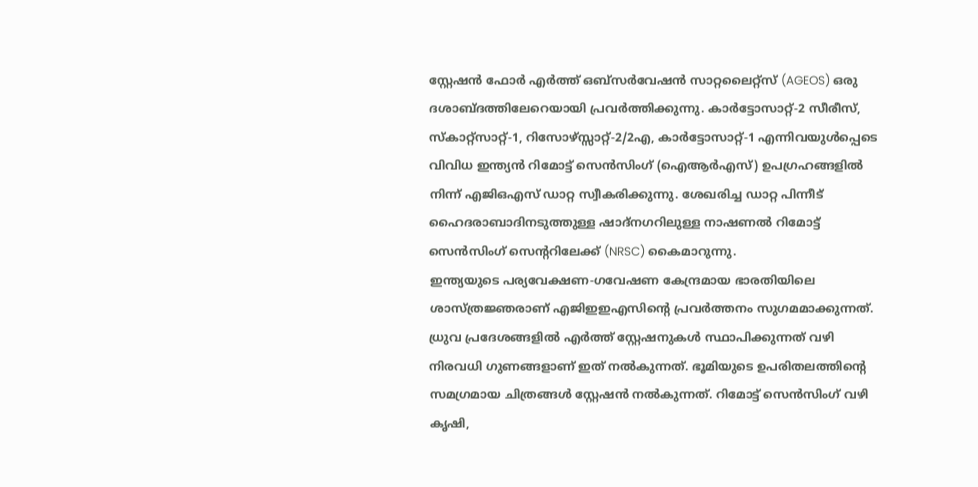സ്റ്റേഷൻ ഫോർ എർത്ത് ഒബ്സർവേഷൻ സാറ്റലൈറ്റ്സ് (AGEOS) ഒരു ദശാബ്ദത്തിലേറെയായി പ്രവർത്തിക്കുന്നു. കാർട്ടോസാറ്റ്-2 സീരീസ്, സ്കാറ്റ്സാറ്റ്-1, റിസോഴ്സ്സാറ്റ്-2/2എ, കാർട്ടോസാറ്റ്-1 എന്നിവയുൾപ്പെടെ വിവിധ ഇന്ത്യൻ റിമോട്ട് സെൻസിംഗ് (ഐആർഎസ്) ഉപഗ്രഹങ്ങളിൽ നിന്ന് എജിഒഎസ് ഡാറ്റ സ്വീകരിക്കുന്നു. ശേഖരിച്ച ഡാറ്റ പിന്നീട് ഹൈദരാബാദിനടുത്തുള്ള ഷാദ്നഗറിലുള്ള നാഷണൽ റിമോട്ട് സെൻസിംഗ് സെന്ററിലേക്ക് (NRSC) കൈമാറുന്നു.
ഇന്ത്യയുടെ പര്യവേക്ഷണ-ഗവേഷണ കേന്ദ്രമായ ഭാരതിയിലെ ശാസ്ത്രജ്ഞരാണ് എജിഇഇഎസിന്റെ പ്രവർത്തനം സുഗമമാക്കുന്നത്. ധ്രുവ പ്രദേശങ്ങളിൽ എർത്ത് സ്റ്റേഷനുകൾ സ്ഥാപിക്കുന്നത് വഴി നിരവധി ഗുണങ്ങളാണ് ഇത് നൽകുന്നത്. ഭൂമിയുടെ ഉപരിതലത്തിന്റെ സമഗ്രമായ ചിത്രങ്ങൾ സ്റ്റേഷൻ നൽകുന്നത്. റിമോട്ട് സെൻസിംഗ് വഴി കൃഷി,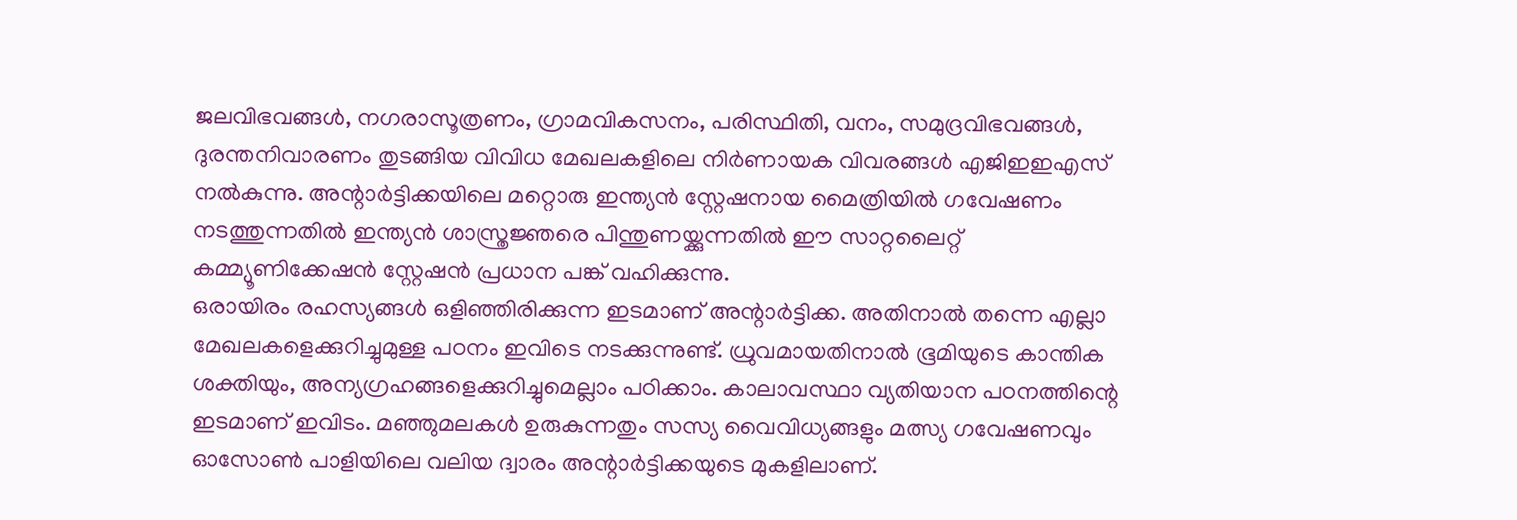ജലവിഭവങ്ങൾ, നഗരാസൂത്രണം, ഗ്രാമവികസനം, പരിസ്ഥിതി, വനം, സമുദ്രവിഭവങ്ങൾ, ദുരന്തനിവാരണം തുടങ്ങിയ വിവിധ മേഖലകളിലെ നിർണായക വിവരങ്ങൾ എജിഇഇഎസ് നൽകുന്നു. അന്റാർട്ടിക്കയിലെ മറ്റൊരു ഇന്ത്യൻ സ്റ്റേഷനായ മൈത്രിയിൽ ഗവേഷണം നടത്തുന്നതിൽ ഇന്ത്യൻ ശാസ്ത്രജ്ഞരെ പിന്തുണയ്ക്കുന്നതിൽ ഈ സാറ്റലൈറ്റ് കമ്മ്യൂണിക്കേഷൻ സ്റ്റേഷൻ പ്രധാന പങ്ക് വഹിക്കുന്നു.
ഒരായിരം രഹസ്യങ്ങൾ ഒളിഞ്ഞിരിക്കുന്ന ഇടമാണ് അന്റാർട്ടിക്ക. അതിനാൽ തന്നെ എല്ലാ മേഖലകളെക്കുറിച്ചുമുള്ള പഠനം ഇവിടെ നടക്കുന്നുണ്ട്. ധ്രുവമായതിനാൽ ഭൂമിയുടെ കാന്തിക ശക്തിയും, അന്യഗ്രഹങ്ങളെക്കുറിച്ചുമെല്ലാം പഠിക്കാം. കാലാവസ്ഥാ വ്യതിയാന പഠനത്തിന്റെ ഇടമാണ് ഇവിടം. മഞ്ഞുമലകൾ ഉരുകുന്നതും സസ്യ വൈവിധ്യങ്ങളും മത്സ്യ ഗവേഷണവും ഓസോൺ പാളിയിലെ വലിയ ദ്വാരം അന്റാർട്ടിക്കയുടെ മുകളിലാണ്.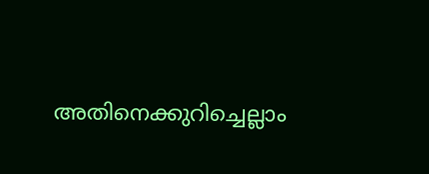അതിനെക്കുറിച്ചെല്ലാം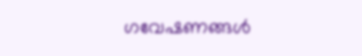ഗവേഷണങ്ങൾ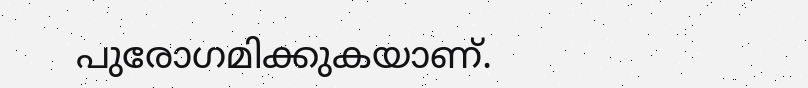പുരോഗമിക്കുകയാണ്.